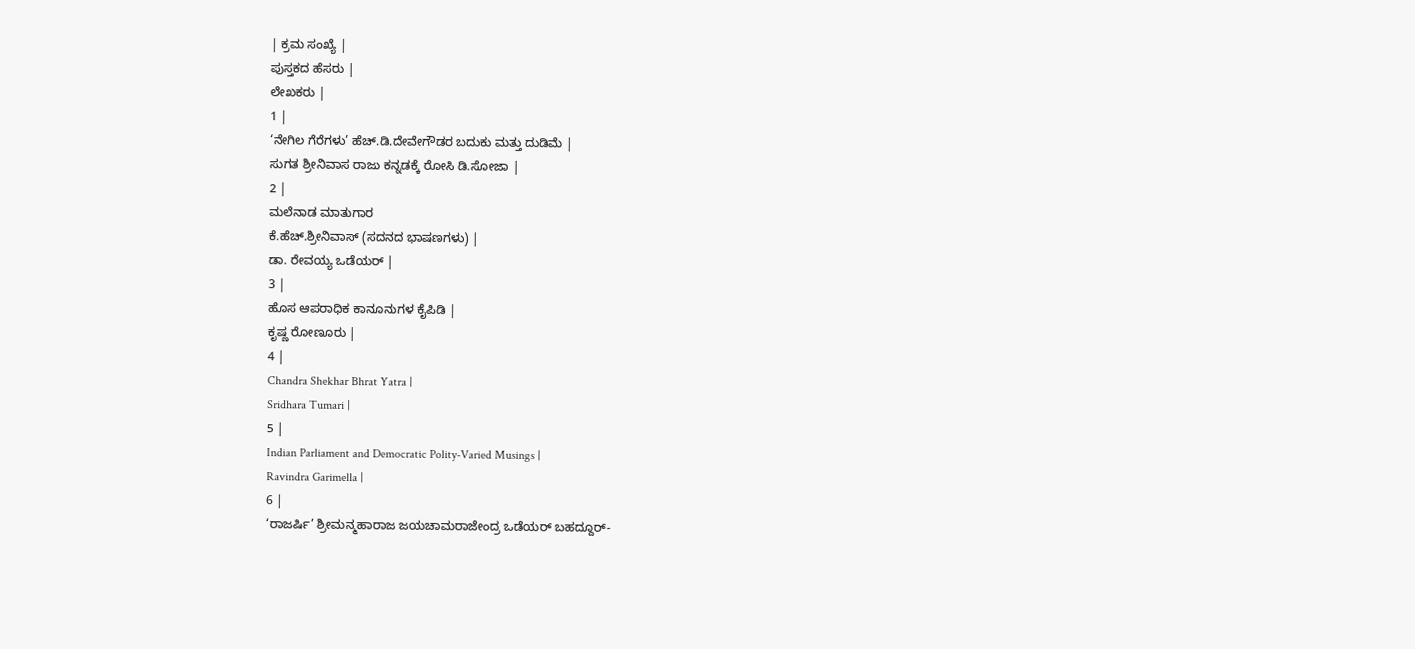| ಕ್ರಮ ಸಂಖ್ಯೆ |
ಪುಸ್ತಕದ ಹೆಸರು |
ಲೇಖಕರು |
1 |
‘ನೇಗಿಲ ಗೆರೆಗಳು’ ಹೆಚ್.ಡಿ.ದೇವೇಗೌಡರ ಬದುಕು ಮತ್ತು ದುಡಿಮೆ |
ಸುಗತ ಶ್ರೀನಿವಾಸ ರಾಜು ಕನ್ನಡಕ್ಕೆ ರೋಸಿ ಡಿ.ಸೋಜಾ |
2 |
ಮಲೆನಾಡ ಮಾತುಗಾರ
ಕೆ.ಹೆಚ್.ಶ್ರೀನಿವಾಸ್ (ಸದನದ ಭಾಷಣಗಳು) |
ಡಾ. ರೇವಯ್ಯ ಒಡೆಯರ್ |
3 |
ಹೊಸ ಆಪರಾಧಿಕ ಕಾನೂನುಗಳ ಕೈಪಿಡಿ |
ಕೃಷ್ಣ ರೋಣೂರು |
4 |
Chandra Shekhar Bhrat Yatra |
Sridhara Tumari |
5 |
Indian Parliament and Democratic Polity-Varied Musings |
Ravindra Garimella |
6 |
‘ರಾಜರ್ಷಿ’ ಶ್ರೀಮನ್ಮಹಾರಾಜ ಜಯಚಾಮರಾಜೇಂದ್ರ ಒಡೆಯರ್ ಬಹದ್ದೂರ್-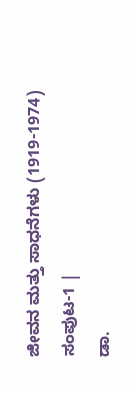ಜೀವನ ಮತ್ತು ಸಾಧನೆಗಳು (1919-1974)
ಸಂಪುಟ-1 |
ಡಾ.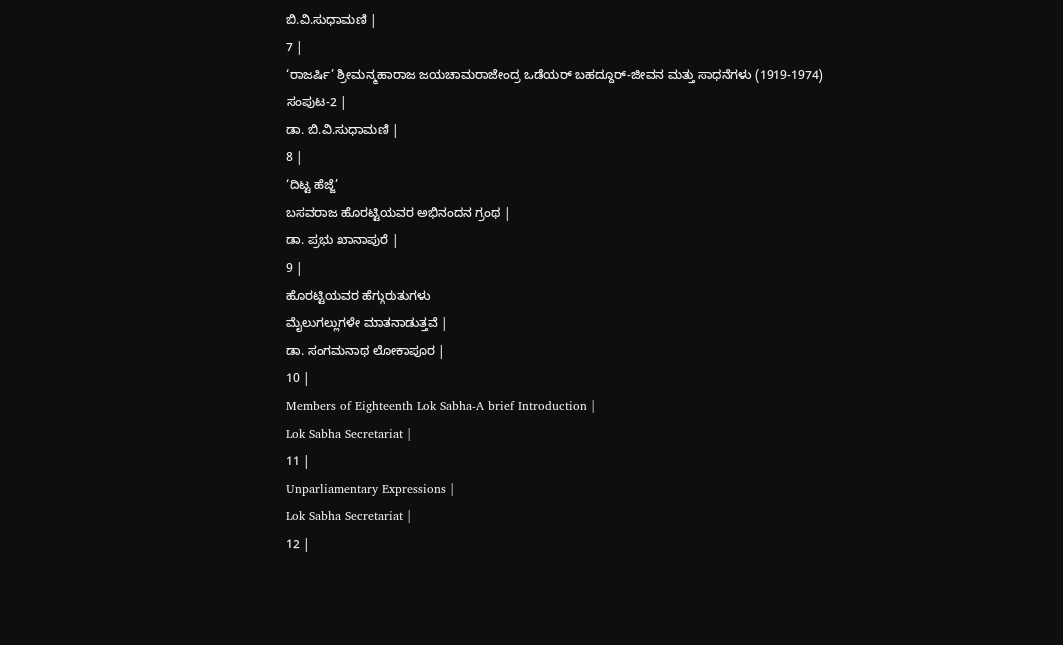ಬಿ.ವಿ.ಸುಧಾಮಣಿ |
7 |
‘ರಾಜರ್ಷಿ’ ಶ್ರೀಮನ್ಮಹಾರಾಜ ಜಯಚಾಮರಾಜೇಂದ್ರ ಒಡೆಯರ್ ಬಹದ್ದೂರ್-ಜೀವನ ಮತ್ತು ಸಾಧನೆಗಳು (1919-1974)
ಸಂಪುಟ-2 |
ಡಾ. ಬಿ.ವಿ.ಸುಧಾಮಣಿ |
8 |
‘ದಿಟ್ಟ ಹೆಜ್ಜೆ’
ಬಸವರಾಜ ಹೊರಟ್ಟಿಯವರ ಅಭಿನಂದನ ಗ್ರಂಥ |
ಡಾ. ಪ್ರಭು ಖಾನಾಪುರೆ |
9 |
ಹೊರಟ್ಟಿಯವರ ಹೆಗ್ಗುರುತುಗಳು
ಮೈಲುಗಲ್ಲುಗಳೇ ಮಾತನಾಡುತ್ತವೆ |
ಡಾ. ಸಂಗಮನಾಥ ಲೋಕಾಪೂರ |
10 |
Members of Eighteenth Lok Sabha-A brief Introduction |
Lok Sabha Secretariat |
11 |
Unparliamentary Expressions |
Lok Sabha Secretariat |
12 |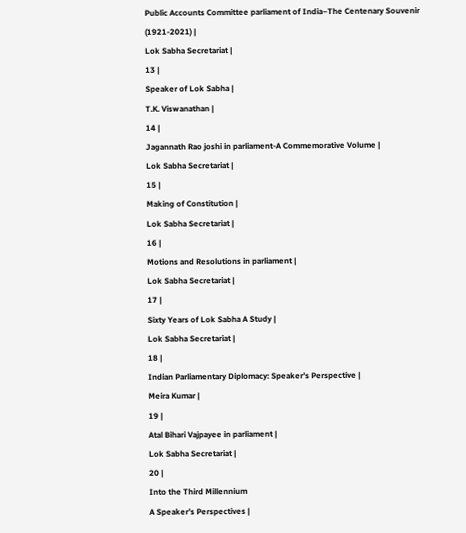Public Accounts Committee parliament of India–The Centenary Souvenir
(1921-2021) |
Lok Sabha Secretariat |
13 |
Speaker of Lok Sabha |
T.K. Viswanathan |
14 |
Jagannath Rao joshi in parliament-A Commemorative Volume |
Lok Sabha Secretariat |
15 |
Making of Constitution |
Lok Sabha Secretariat |
16 |
Motions and Resolutions in parliament |
Lok Sabha Secretariat |
17 |
Sixty Years of Lok Sabha A Study |
Lok Sabha Secretariat |
18 |
Indian Parliamentary Diplomacy: Speaker’s Perspective |
Meira Kumar |
19 |
Atal Bihari Vajpayee in parliament |
Lok Sabha Secretariat |
20 |
Into the Third Millennium
A Speaker’s Perspectives |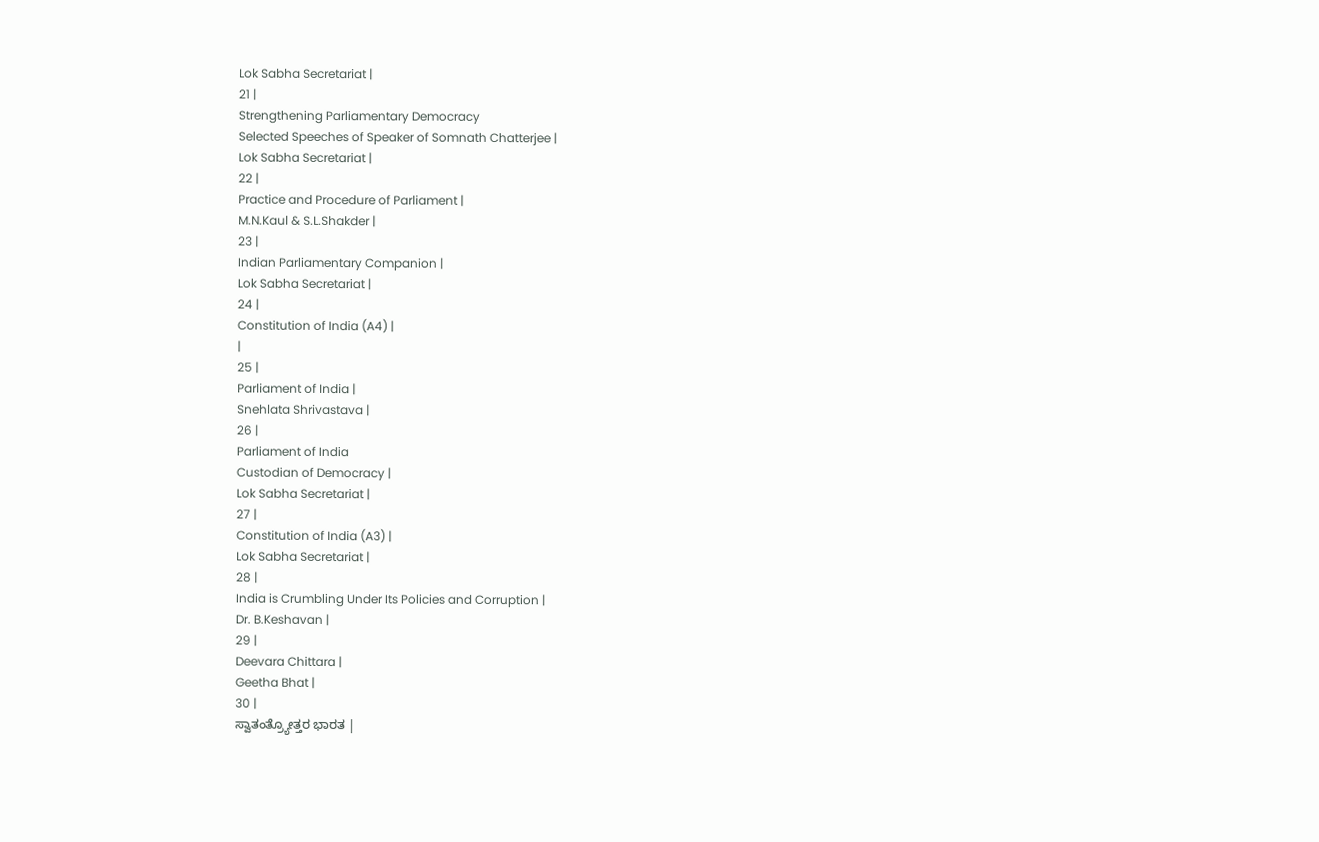Lok Sabha Secretariat |
21 |
Strengthening Parliamentary Democracy
Selected Speeches of Speaker of Somnath Chatterjee |
Lok Sabha Secretariat |
22 |
Practice and Procedure of Parliament |
M.N.Kaul & S.L.Shakder |
23 |
Indian Parliamentary Companion |
Lok Sabha Secretariat |
24 |
Constitution of India (A4) |
|
25 |
Parliament of India |
Snehlata Shrivastava |
26 |
Parliament of India
Custodian of Democracy |
Lok Sabha Secretariat |
27 |
Constitution of India (A3) |
Lok Sabha Secretariat |
28 |
India is Crumbling Under Its Policies and Corruption |
Dr. B.Keshavan |
29 |
Deevara Chittara |
Geetha Bhat |
30 |
ಸ್ವಾತಂತ್ರ್ಯೋತ್ತರ ಭಾರತ |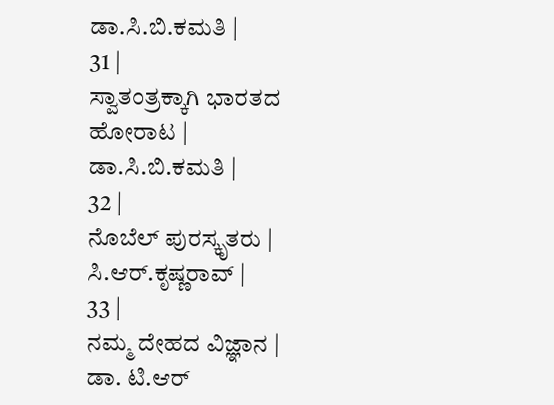ಡಾ.ಸಿ.ಬಿ.ಕಮತಿ |
31 |
ಸ್ವಾತಂತ್ರಕ್ಕಾಗಿ ಭಾರತದ ಹೋರಾಟ |
ಡಾ.ಸಿ.ಬಿ.ಕಮತಿ |
32 |
ನೊಬೆಲ್ ಪುರಸ್ಕೃತರು |
ಸಿ.ಆರ್.ಕೃಷ್ಣರಾವ್ |
33 |
ನಮ್ಮ ದೇಹದ ವಿಜ್ಞಾನ |
ಡಾ. ಟಿ.ಆರ್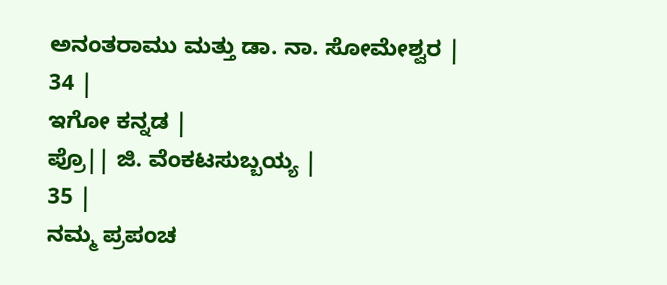ಅನಂತರಾಮು ಮತ್ತು ಡಾ. ನಾ. ಸೋಮೇಶ್ವರ |
34 |
ಇಗೋ ಕನ್ನಡ |
ಪ್ರೊ|| ಜಿ. ವೆಂಕಟಸುಬ್ಬಯ್ಯ |
35 |
ನಮ್ಮ ಪ್ರಪಂಚ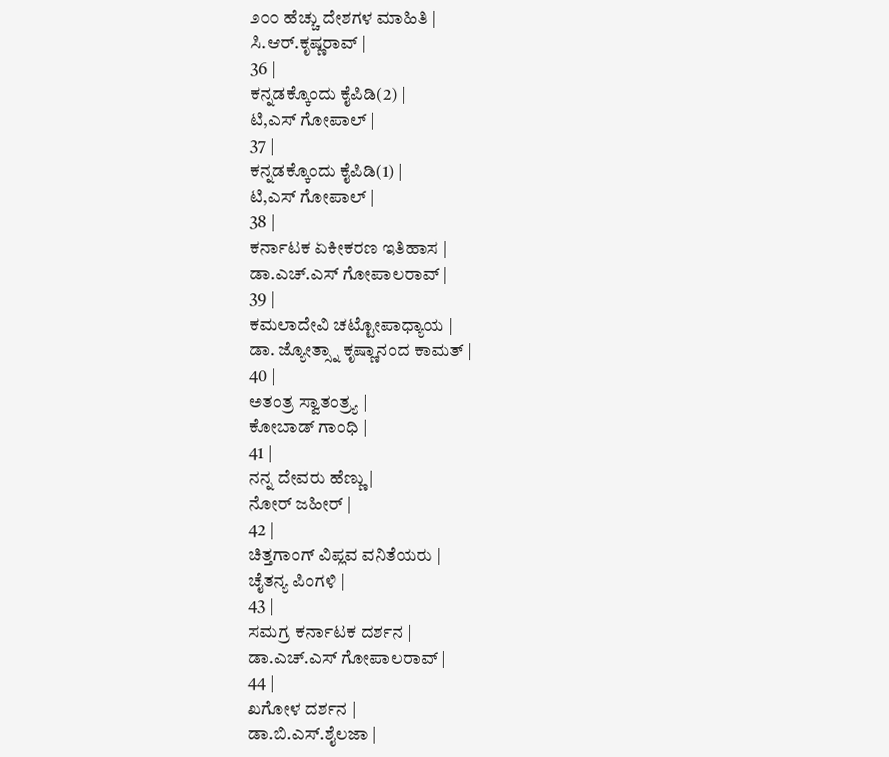೨೦೦ ಹೆಚ್ಚು ದೇಶಗಳ ಮಾಹಿತಿ |
ಸಿ.ಆರ್.ಕೃಷ್ಣರಾವ್ |
36 |
ಕನ್ನಡಕ್ಕೊಂದು ಕೈಪಿಡಿ(2) |
ಟಿ,ಎಸ್ ಗೋಪಾಲ್ |
37 |
ಕನ್ನಡಕ್ಕೊಂದು ಕೈಪಿಡಿ(1) |
ಟಿ,ಎಸ್ ಗೋಪಾಲ್ |
38 |
ಕರ್ನಾಟಕ ಏಕೀಕರಣ ಇತಿಹಾಸ |
ಡಾ.ಎಚ್.ಎಸ್ ಗೋಪಾಲರಾವ್ |
39 |
ಕಮಲಾದೇವಿ ಚಟ್ಟೋಪಾಧ್ಯಾಯ |
ಡಾ. ಜ್ಯೋತ್ಸ್ನಾ ಕೃಷ್ಣಾನಂದ ಕಾಮತ್ |
40 |
ಅತಂತ್ರ ಸ್ವಾತಂತ್ರ್ಯ |
ಕೋಬಾಡ್ ಗಾಂಧಿ |
41 |
ನನ್ನ ದೇವರು ಹೆಣ್ಣು |
ನೋರ್ ಜಹೀರ್ |
42 |
ಚಿತ್ತಗಾಂಗ್ ವಿಪ್ಲವ ವನಿತೆಯರು |
ಚೈತನ್ಯ ಪಿಂಗಳಿ |
43 |
ಸಮಗ್ರ ಕರ್ನಾಟಕ ದರ್ಶನ |
ಡಾ.ಎಚ್.ಎಸ್ ಗೋಪಾಲರಾವ್ |
44 |
ಖಗೋಳ ದರ್ಶನ |
ಡಾ.ಬಿ.ಎಸ್.ಶೈಲಜಾ |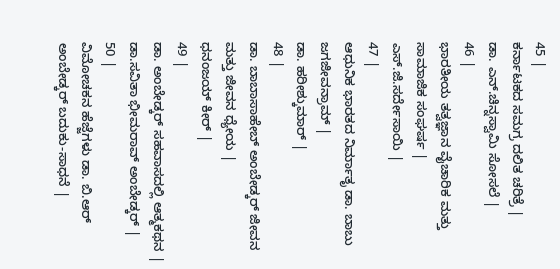45 |
ಕರ್ನಾಟಕದ ಸಮಗ್ರ ದಲಿತ ಚರಿತ್ರೆ |
ಡಾ. ಎನ್.ಚಿನ್ನಸ್ವಾಮಿ ಸೋಸಲೆ |
46 |
ಭಾರತೀಯ ತತ್ವಜ್ಞಾನ ವೈಚಾರಿಕ ಮತ್ತು ಸಾಮಾಜಿಕ ಸಂಘರ್ಷ |
ಎಸ್.ಜಿ.ಸರ್ದೇಸಾಯಿ |
47 |
ಆಧುನಿಕ ಭಾರತದ ನಿರ್ಮಾತೃ ಡಾ. ಬಾಬು ಜಗಜೀವನ್ರಾಮ್ |
ಡಾ. ಹರೀಶ್ಕುಮಾರ್ |
48 |
ಡಾ. ಬಾಬಾಸಾಹೇಬ್ ಅಂಬೇಡ್ಕರ್ ಜೀವನ ಮತ್ತು ಜೀವನ ಧ್ಯೇಯ |
ಧನಂಜಯ್ ಕೀರ್ |
49 |
ಡಾ. ಅಂಬೇಡ್ಕರ್ ಸಹವಾಸದಲ್ಲಿ ಆತ್ಮಕಥನ |
ಡಾ.ಸವಿತಾ ಭೀಮರಾವ್ ಅಂಬೇಡ್ಕರ್ |
50 |
ವಿಮೋಚಕನ ಹೆಜ್ಜೆಗಳು ಡಾ. ಬಿ.ಆರ್ ಅಂಬೇಡ್ಕರ್ ಬದುಕು-ಸಾಧನೆ |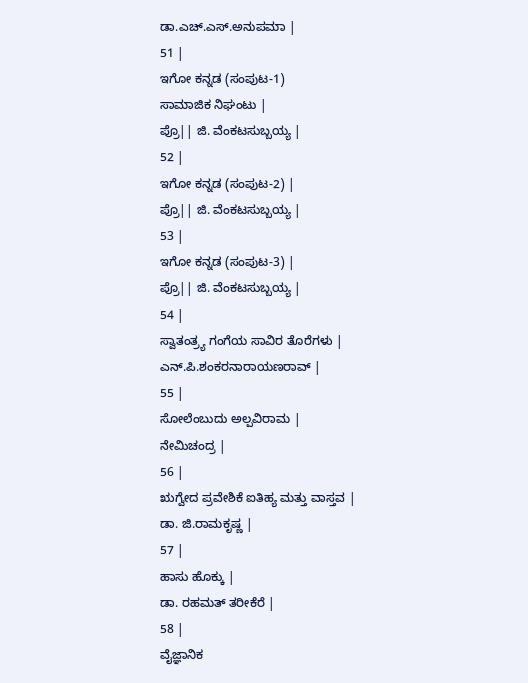ಡಾ.ಎಚ್.ಎಸ್.ಅನುಪಮಾ |
51 |
ಇಗೋ ಕನ್ನಡ (ಸಂಪುಟ-1)
ಸಾಮಾಜಿಕ ನಿಘಂಟು |
ಪ್ರೊ|| ಜಿ. ವೆಂಕಟಸುಬ್ಬಯ್ಯ |
52 |
ಇಗೋ ಕನ್ನಡ (ಸಂಪುಟ-2) |
ಪ್ರೊ|| ಜಿ. ವೆಂಕಟಸುಬ್ಬಯ್ಯ |
53 |
ಇಗೋ ಕನ್ನಡ (ಸಂಪುಟ-3) |
ಪ್ರೊ|| ಜಿ. ವೆಂಕಟಸುಬ್ಬಯ್ಯ |
54 |
ಸ್ವಾತಂತ್ರ್ಯ ಗಂಗೆಯ ಸಾವಿರ ತೊರೆಗಳು |
ಎನ್.ಪಿ.ಶಂಕರನಾರಾಯಣರಾವ್ |
55 |
ಸೋಲೆಂಬುದು ಅಲ್ಪವಿರಾಮ |
ನೇಮಿಚಂದ್ರ |
56 |
ಋಗ್ವೇದ ಪ್ರವೇಶಿಕೆ ಐತಿಹ್ಯ ಮತ್ತು ವಾಸ್ತವ |
ಡಾ. ಜಿ.ರಾಮಕೃಷ್ಣ |
57 |
ಹಾಸು ಹೊಕ್ಕು |
ಡಾ. ರಹಮತ್ ತರೀಕೆರೆ |
58 |
ವೈಜ್ಞಾನಿಕ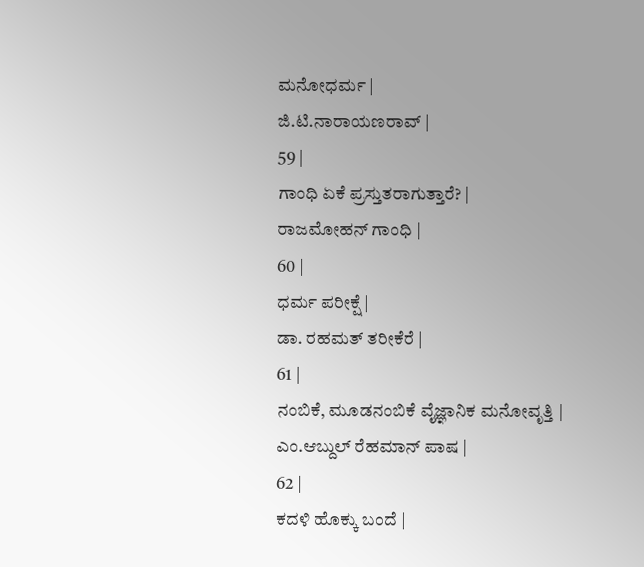ಮನೋಧರ್ಮ |
ಜಿ.ಟಿ.ನಾರಾಯಣರಾವ್ |
59 |
ಗಾಂಧಿ ಏಕೆ ಪ್ರಸ್ತುತರಾಗುತ್ತಾರೆ? |
ರಾಜಮೋಹನ್ ಗಾಂಧಿ |
60 |
ಧರ್ಮ ಪರೀಕ್ಷೆ |
ಡಾ. ರಹಮತ್ ತರೀಕೆರೆ |
61 |
ನಂಬಿಕೆ, ಮೂಡನಂಬಿಕೆ ವೈಜ್ಞಾನಿಕ ಮನೋವೃತ್ತಿ |
ಎಂ.ಆಬ್ದುಲ್ ರೆಹಮಾನ್ ಪಾಷ |
62 |
ಕದಳಿ ಹೊಕ್ಕು ಬಂದೆ |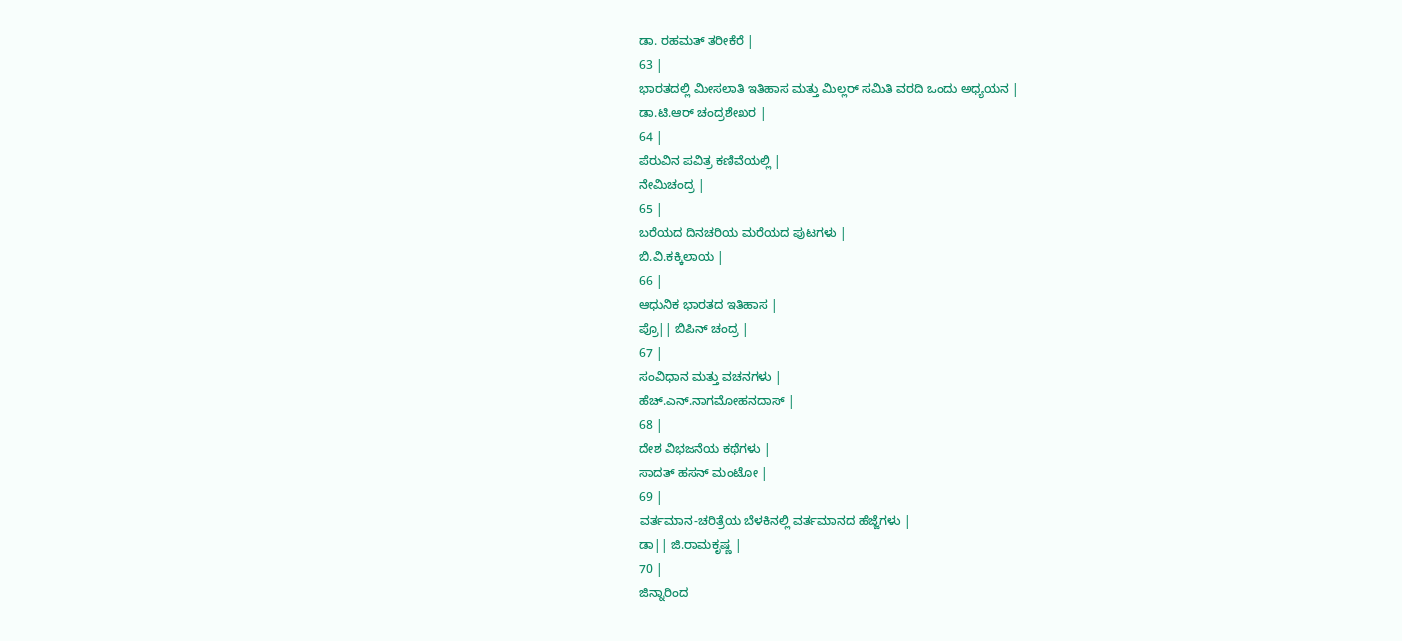ಡಾ. ರಹಮತ್ ತರೀಕೆರೆ |
63 |
ಭಾರತದಲ್ಲಿ ಮೀಸಲಾತಿ ಇತಿಹಾಸ ಮತ್ತು ಮಿಲ್ಲರ್ ಸಮಿತಿ ವರದಿ ಒಂದು ಅಧ್ಯಯನ |
ಡಾ.ಟಿ.ಆರ್ ಚಂದ್ರಶೇಖರ |
64 |
ಪೆರುವಿನ ಪವಿತ್ರ ಕಣಿವೆಯಲ್ಲಿ |
ನೇಮಿಚಂದ್ರ |
65 |
ಬರೆಯದ ದಿನಚರಿಯ ಮರೆಯದ ಪುಟಗಳು |
ಬಿ.ವಿ.ಕಕ್ಕಿಲಾಯ |
66 |
ಆಧುನಿಕ ಭಾರತದ ಇತಿಹಾಸ |
ಪ್ರೊ|| ಬಿಪಿನ್ ಚಂದ್ರ |
67 |
ಸಂವಿಧಾನ ಮತ್ತು ವಚನಗಳು |
ಹೆಚ್.ಎನ್.ನಾಗಮೋಹನದಾಸ್ |
68 |
ದೇಶ ವಿಭಜನೆಯ ಕಥೆಗಳು |
ಸಾದತ್ ಹಸನ್ ಮಂಟೋ |
69 |
ವರ್ತಮಾನ-ಚರಿತ್ರೆಯ ಬೆಳಕಿನಲ್ಲಿ ವರ್ತಮಾನದ ಹೆಜ್ಜೆಗಳು |
ಡಾ|| ಜಿ.ರಾಮಕೃಷ್ಣ |
70 |
ಜಿನ್ನಾರಿಂದ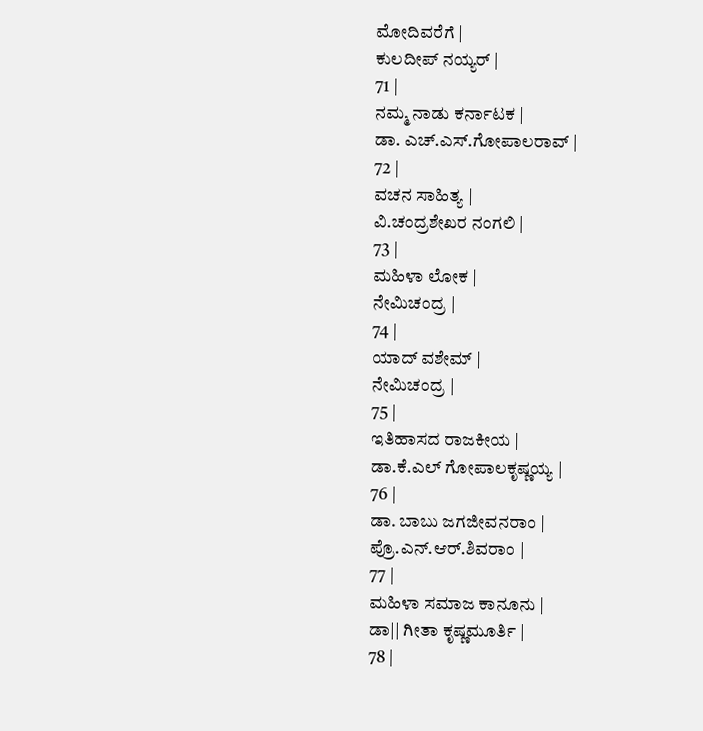ಮೋದಿವರೆಗೆ |
ಕುಲದೀಪ್ ನಯ್ಯರ್ |
71 |
ನಮ್ಮ ನಾಡು ಕರ್ನಾಟಕ |
ಡಾ. ಎಚ್.ಎಸ್.ಗೋಪಾಲರಾವ್ |
72 |
ವಚನ ಸಾಹಿತ್ಯ |
ವಿ.ಚಂದ್ರಶೇಖರ ನಂಗಲಿ |
73 |
ಮಹಿಳಾ ಲೋಕ |
ನೇಮಿಚಂದ್ರ |
74 |
ಯಾದ್ ವಶೇಮ್ |
ನೇಮಿಚಂದ್ರ |
75 |
ಇತಿಹಾಸದ ರಾಜಕೀಯ |
ಡಾ.ಕೆ.ಎಲ್ ಗೋಪಾಲಕೃಷ್ಣಯ್ಯ |
76 |
ಡಾ. ಬಾಬು ಜಗಜೀವನರಾಂ |
ಪ್ರೊ.ಎನ್.ಆರ್.ಶಿವರಾಂ |
77 |
ಮಹಿಳಾ ಸಮಾಜ ಕಾನೂನು |
ಡಾ|| ಗೀತಾ ಕೃಷ್ಣಮೂರ್ತಿ |
78 |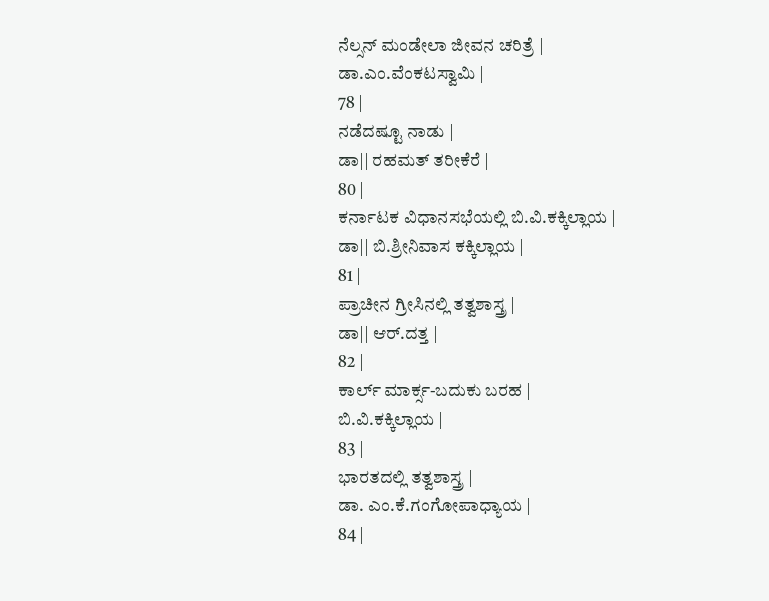ನೆಲ್ಸನ್ ಮಂಡೇಲಾ ಜೀವನ ಚರಿತ್ರೆ |
ಡಾ.ಎಂ.ವೆಂಕಟಸ್ವಾಮಿ |
78 |
ನಡೆದಷ್ಟೂ ನಾಡು |
ಡಾ|| ರಹಮತ್ ತರೀಕೆರೆ |
80 |
ಕರ್ನಾಟಕ ವಿಧಾನಸಭೆಯಲ್ಲಿ ಬಿ.ವಿ.ಕಕ್ಕಿಲ್ಲಾಯ |
ಡಾ|| ಬಿ.ಶ್ರೀನಿವಾಸ ಕಕ್ಕಿಲ್ಲಾಯ |
81 |
ಪ್ರಾಚೀನ ಗ್ರೀಸಿನಲ್ಲಿ ತತ್ವಶಾಸ್ತ್ರ |
ಡಾ|| ಆರ್.ದತ್ತ |
82 |
ಕಾರ್ಲ್ ಮಾರ್ಕ್ಸ-ಬದುಕು ಬರಹ |
ಬಿ.ವಿ.ಕಕ್ಕಿಲ್ಲಾಯ |
83 |
ಭಾರತದಲ್ಲಿ ತತ್ವಶಾಸ್ತ್ರ |
ಡಾ. ಎಂ.ಕೆ.ಗಂಗೋಪಾಧ್ಯಾಯ |
84 |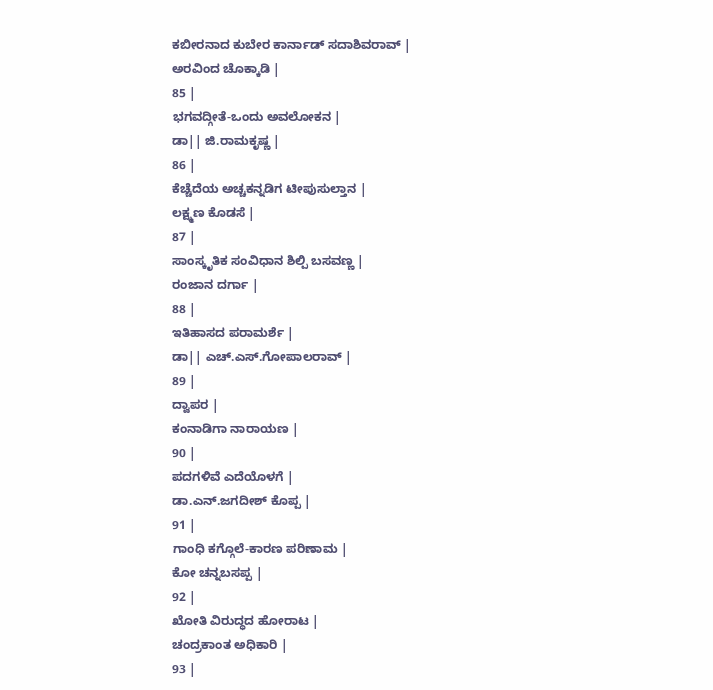ಕಬೀರನಾದ ಕುಬೇರ ಕಾರ್ನಾಡ್ ಸದಾಶಿವರಾವ್ |
ಅರವಿಂದ ಚೊಕ್ಕಾಡಿ |
85 |
ಭಗವದ್ಗೀತೆ-ಒಂದು ಅವಲೋಕನ |
ಡಾ|| ಜಿ.ರಾಮಕೃಷ್ಣ |
86 |
ಕೆಚ್ಚೆದೆಯ ಅಚ್ಚಕನ್ನಡಿಗ ಟೀಪುಸುಲ್ತಾನ |
ಲಕ್ಷ್ಮಣ ಕೊಡಸೆ |
87 |
ಸಾಂಸ್ಕೃತಿಕ ಸಂವಿಧಾನ ಶಿಲ್ಪಿ ಬಸವಣ್ಣ |
ರಂಜಾನ ದರ್ಗಾ |
88 |
ಇತಿಹಾಸದ ಪರಾಮರ್ಶೆ |
ಡಾ|| ಎಚ್.ಎಸ್.ಗೋಪಾಲರಾವ್ |
89 |
ದ್ವಾಪರ |
ಕಂನಾಡಿಗಾ ನಾರಾಯಣ |
90 |
ಪದಗಳಿವೆ ಎದೆಯೊಳಗೆ |
ಡಾ.ಎನ್.ಜಗದೀಶ್ ಕೊಪ್ಪ |
91 |
ಗಾಂಧಿ ಕಗ್ಗೊಲೆ-ಕಾರಣ ಪರಿಣಾಮ |
ಕೋ ಚನ್ನಬಸಪ್ಪ |
92 |
ಖೋತಿ ವಿರುದ್ಧದ ಹೋರಾಟ |
ಚಂದ್ರಕಾಂತ ಅಧಿಕಾರಿ |
93 |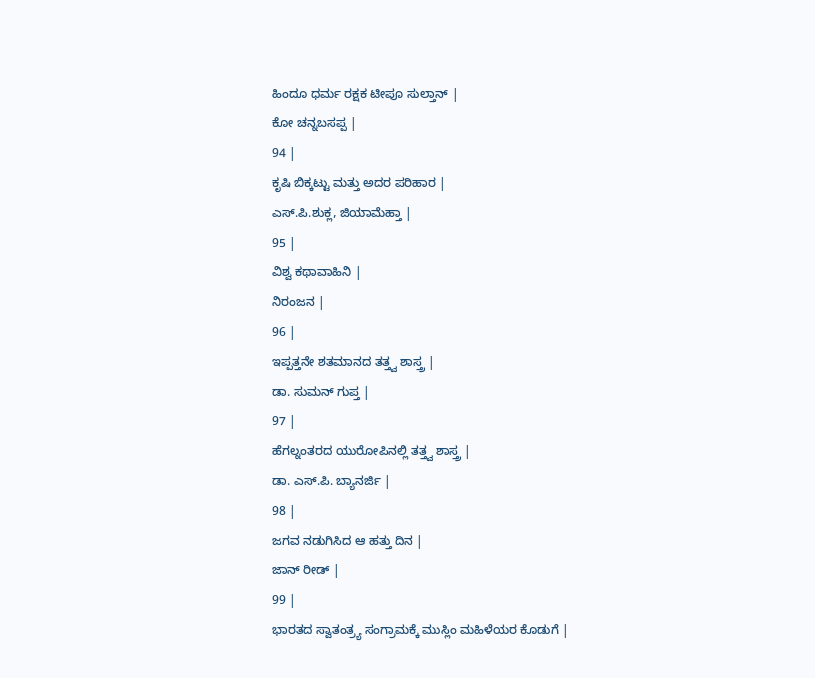ಹಿಂದೂ ಧರ್ಮ ರಕ್ಷಕ ಟೀಪೂ ಸುಲ್ತಾನ್ |
ಕೋ ಚನ್ನಬಸಪ್ಪ |
94 |
ಕೃಷಿ ಬಿಕ್ಕಟ್ಟು ಮತ್ತು ಅದರ ಪರಿಹಾರ |
ಎಸ್.ಪಿ.ಶುಕ್ಲ, ಜಿಯಾಮೆಹ್ತಾ |
95 |
ವಿಶ್ವ ಕಥಾವಾಹಿನಿ |
ನಿರಂಜನ |
96 |
ಇಪ್ಪತ್ತನೇ ಶತಮಾನದ ತತ್ತ್ವ ಶಾಸ್ತ್ರ |
ಡಾ. ಸುಮನ್ ಗುಪ್ತ |
97 |
ಹೆಗಲ್ನಂತರದ ಯುರೋಪಿನಲ್ಲಿ ತತ್ತ್ವ ಶಾಸ್ತ್ರ |
ಡಾ. ಎಸ್.ಪಿ. ಬ್ಯಾನರ್ಜಿ |
98 |
ಜಗವ ನಡುಗಿಸಿದ ಆ ಹತ್ತು ದಿನ |
ಜಾನ್ ರೀಡ್ |
99 |
ಭಾರತದ ಸ್ವಾತಂತ್ರ್ಯ ಸಂಗ್ರಾಮಕ್ಕೆ ಮುಸ್ಲಿಂ ಮಹಿಳೆಯರ ಕೊಡುಗೆ |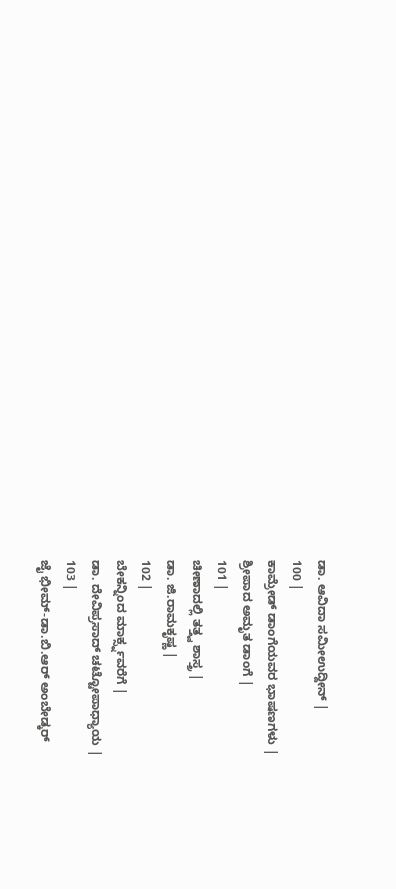ಡಾ. ಆವಿದಾ ಸಮೀಉದ್ದೀನ್ |
100 |
ಕಾಮ್ರೇಡ್ ಡಾಂಗೆಯವರ ಭಾಷಣಗಳು |
ಶ್ರೀಪಾದ ಅಮೃತ ಡಾಂಗೆ |
101 |
ಚೀಣಾದಲ್ಲಿ ತತ್ತ್ವ ಶಾಸ್ತ್ರ |
ಡಾ. ಜಿ.ರಾಮಕೃಷ್ಣ |
102 |
ಬೇಕನ್ನಿಂದ ಮಾರ್ಕ್ಸ್ನವರೆಗೆ |
ಡಾ. ದೇವಿಪ್ರಸಾದ್ ಚಟ್ಟೋಪಾಧ್ಯಾಯ |
103 |
ಜೈ ಭೀಮ್-ಡಾ.ಬಿ.ಆರ್ ಅಂಬೇಡ್ಕರ್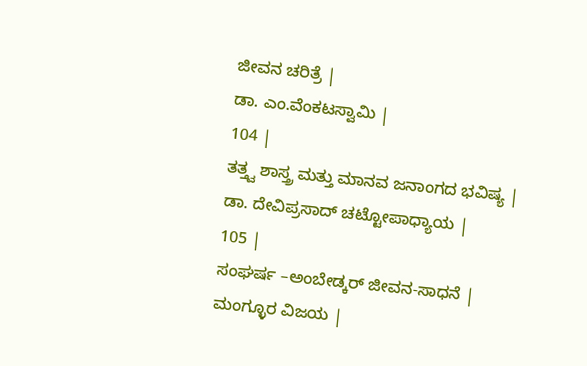ಜೀವನ ಚರಿತ್ರೆ |
ಡಾ. ಎಂ.ವೆಂಕಟಸ್ವಾಮಿ |
104 |
ತತ್ತ್ವ ಶಾಸ್ತ್ರ ಮತ್ತು ಮಾನವ ಜನಾಂಗದ ಭವಿಷ್ಯ |
ಡಾ. ದೇವಿಪ್ರಸಾದ್ ಚಟ್ಟೋಪಾಧ್ಯಾಯ |
105 |
ಸಂಘರ್ಷ –ಅಂಬೇಡ್ಕರ್ ಜೀವನ-ಸಾಧನೆ |
ಮಂಗ್ಳೂರ ವಿಜಯ |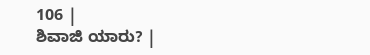106 |
ಶಿವಾಜಿ ಯಾರು? |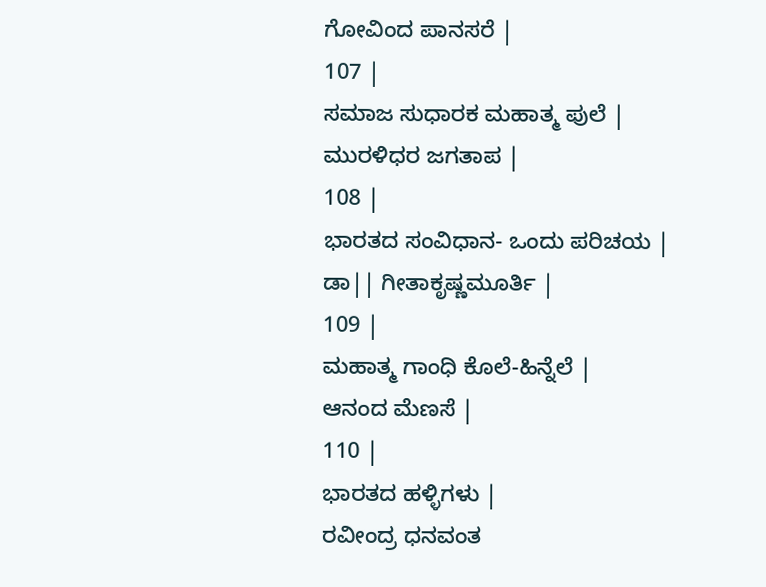ಗೋವಿಂದ ಪಾನಸರೆ |
107 |
ಸಮಾಜ ಸುಧಾರಕ ಮಹಾತ್ಮ ಪುಲೆ |
ಮುರಳಿಧರ ಜಗತಾಪ |
108 |
ಭಾರತದ ಸಂವಿಧಾನ- ಒಂದು ಪರಿಚಯ |
ಡಾ|| ಗೀತಾಕೃಷ್ಣಮೂರ್ತಿ |
109 |
ಮಹಾತ್ಮ ಗಾಂಧಿ ಕೊಲೆ-ಹಿನ್ನೆಲೆ |
ಆನಂದ ಮೆಣಸೆ |
110 |
ಭಾರತದ ಹಳ್ಳಿಗಳು |
ರವೀಂದ್ರ ಧನವಂತ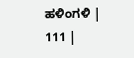ಹಳಿಂಗಳಿ |
111 |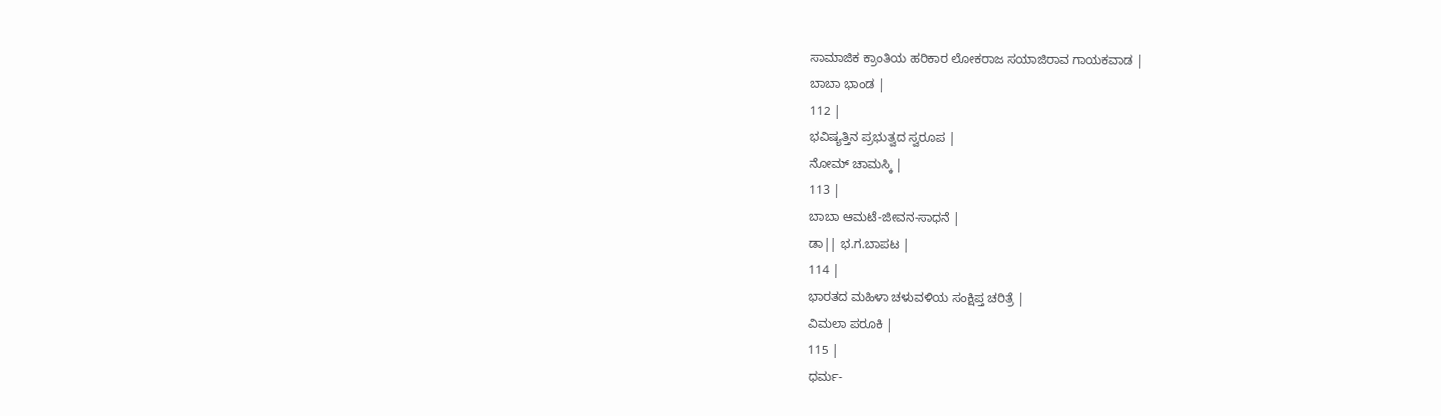ಸಾಮಾಜಿಕ ಕ್ರಾಂತಿಯ ಹರಿಕಾರ ಲೋಕರಾಜ ಸಯಾಜಿರಾವ ಗಾಯಕವಾಡ |
ಬಾಬಾ ಭಾಂಡ |
112 |
ಭವಿಷ್ಯತ್ತಿನ ಪ್ರಭುತ್ವದ ಸ್ವರೂಪ |
ನೋಮ್ ಚಾಮಸ್ಕಿ |
113 |
ಬಾಬಾ ಆಮಟೆ-ಜೀವನ-ಸಾಧನೆ |
ಡಾ|| ಭ.ಗ.ಬಾಪಟ |
114 |
ಭಾರತದ ಮಹಿಳಾ ಚಳುವಳಿಯ ಸಂಕ್ಷಿಪ್ತ ಚರಿತ್ರೆ |
ವಿಮಲಾ ಪರೂಕಿ |
115 |
ಧರ್ಮ-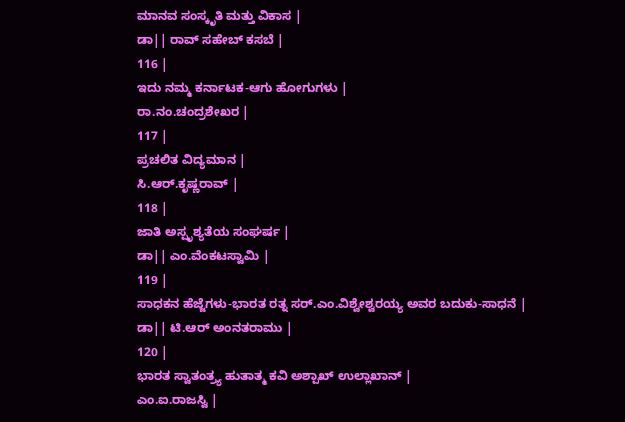ಮಾನವ ಸಂಸ್ಕೃತಿ ಮತ್ತು ವಿಕಾಸ |
ಡಾ|| ರಾವ್ ಸಹೇಬ್ ಕಸಬೆ |
116 |
ಇದು ನಮ್ಮ ಕರ್ನಾಟಕ-ಆಗು ಹೋಗುಗಳು |
ರಾ.ನಂ.ಚಂದ್ರಶೇಖರ |
117 |
ಪ್ರಚಲಿತ ವಿದ್ಯಮಾನ |
ಸಿ.ಆರ್.ಕೃಷ್ಣರಾವ್ |
118 |
ಜಾತಿ ಅಸ್ಪೃಶ್ಯತೆಯ ಸಂಘರ್ಷ |
ಡಾ|| ಎಂ.ವೆಂಕಟಸ್ವಾಮಿ |
119 |
ಸಾಧಕನ ಹೆಜ್ಜೆಗಳು-ಭಾರತ ರತ್ನ ಸರ್.ಎಂ.ವಿಶ್ವೇಶ್ವರಯ್ಯ ಅವರ ಬದುಕು-ಸಾಧನೆ |
ಡಾ|| ಟಿ.ಆರ್ ಅಂನತರಾಮು |
120 |
ಭಾರತ ಸ್ವಾತಂತ್ರ್ಯ ಹುತಾತ್ಮ ಕವಿ ಅಶ್ಪಾಖ್ ಉಲ್ಲಾಖಾನ್ |
ಎಂ.ಐ.ರಾಜಸ್ವಿ |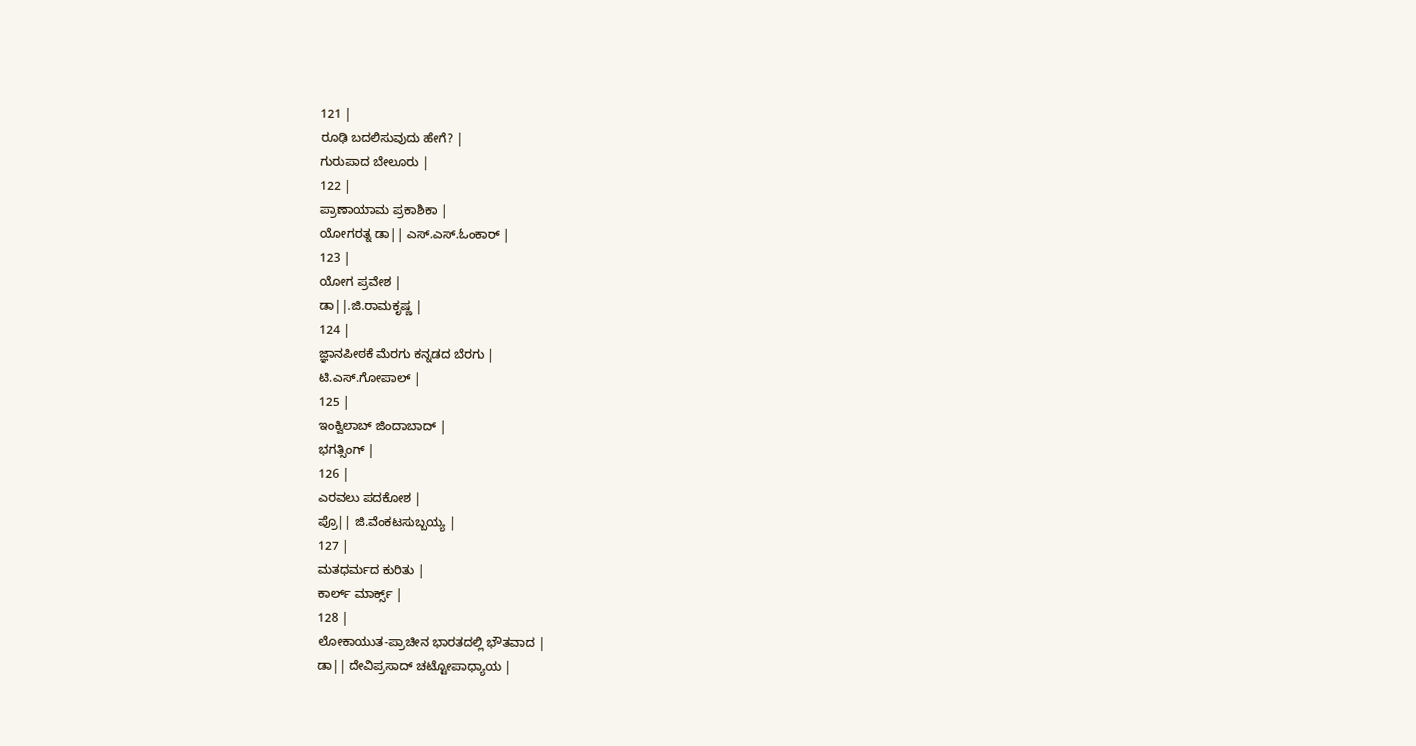121 |
ರೂಢಿ ಬದಲಿಸುವುದು ಹೇಗೆ? |
ಗುರುಪಾದ ಬೇಲೂರು |
122 |
ಪ್ರಾಣಾಯಾಮ ಪ್ರಕಾಶಿಕಾ |
ಯೋಗರತ್ನ ಡಾ|| ಎಸ್.ಎಸ್.ಓಂಕಾರ್ |
123 |
ಯೋಗ ಪ್ರವೇಶ |
ಡಾ||.ಜಿ.ರಾಮಕೃಷ್ಣ |
124 |
ಜ್ಞಾನಪೀಠಕೆ ಮೆರಗು ಕನ್ನಡದ ಬೆರಗು |
ಟಿ.ಎಸ್.ಗೋಪಾಲ್ |
125 |
ಇಂಕ್ವಿಲಾಬ್ ಜಿಂದಾಬಾದ್ |
ಭಗತ್ಸಿಂಗ್ |
126 |
ಎರವಲು ಪದಕೋಶ |
ಪ್ರೊ|| ಜಿ.ವೆಂಕಟಸುಬ್ಬಯ್ಯ |
127 |
ಮತಧರ್ಮದ ಕುರಿತು |
ಕಾರ್ಲ್ ಮಾರ್ಕ್ಸ್ |
128 |
ಲೋಕಾಯುತ-ಪ್ರಾಚೀನ ಭಾರತದಲ್ಲಿ ಭೌತವಾದ |
ಡಾ|| ದೇವಿಪ್ರಸಾದ್ ಚಟ್ಟೋಪಾಧ್ಯಾಯ |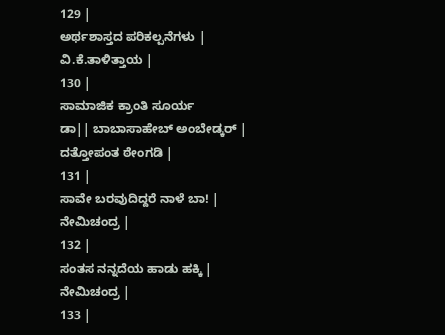129 |
ಅರ್ಥಶಾಸ್ತದ ಪರಿಕಲ್ಪನೆಗಳು |
ವಿ.ಕೆ.ತಾಳಿತ್ತಾಯ |
130 |
ಸಾಮಾಜಿಕ ಕ್ರಾಂತಿ ಸೂರ್ಯ
ಡಾ|| ಬಾಬಾಸಾಹೇಬ್ ಅಂಬೇಡ್ಕರ್ |
ದತ್ತೋಪಂತ ಠೇಂಗಡಿ |
131 |
ಸಾವೇ ಬರವುದಿದ್ದರೆ ನಾಳೆ ಬಾ! |
ನೇಮಿಚಂದ್ರ |
132 |
ಸಂತಸ ನನ್ನದೆಯ ಹಾಡು ಹಕ್ಕಿ |
ನೇಮಿಚಂದ್ರ |
133 |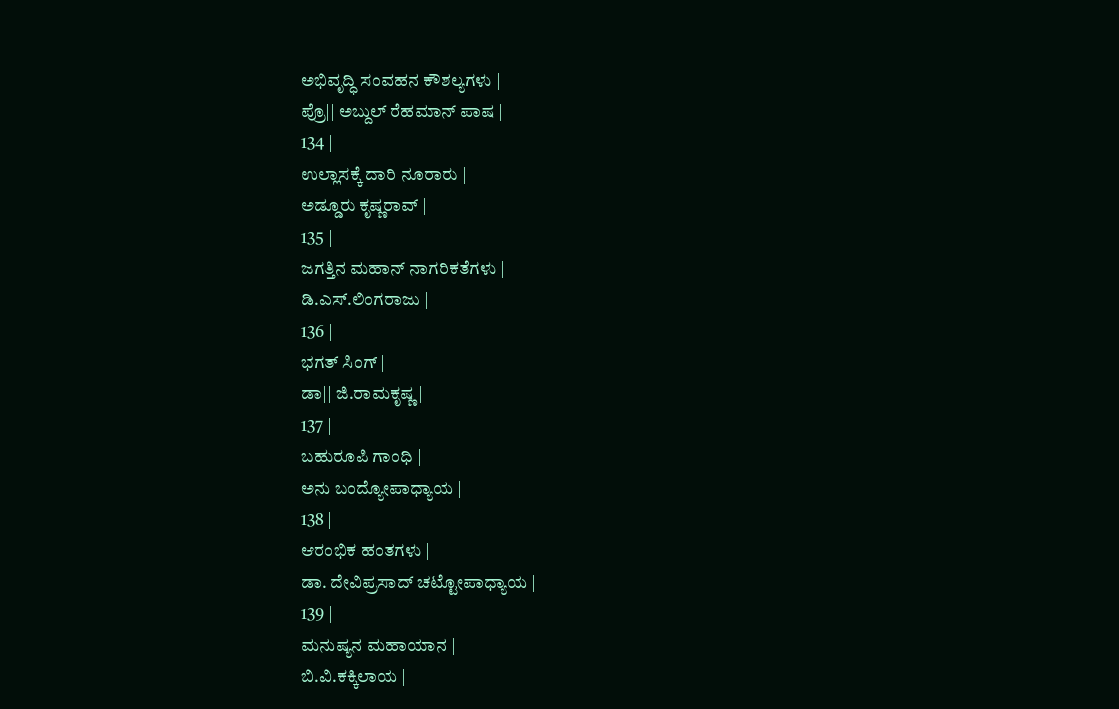ಅಭಿವೃದ್ಧಿ ಸಂವಹನ ಕೌಶಲ್ಯಗಳು |
ಪ್ರೊ|| ಅಬ್ದುಲ್ ರೆಹಮಾನ್ ಪಾಷ |
134 |
ಉಲ್ಲಾಸಕ್ಕೆ ದಾರಿ ನೂರಾರು |
ಅಡ್ಡೂರು ಕೃಷ್ಣರಾವ್ |
135 |
ಜಗತ್ತಿನ ಮಹಾನ್ ನಾಗರಿಕತೆಗಳು |
ಡಿ.ಎಸ್.ಲಿಂಗರಾಜು |
136 |
ಭಗತ್ ಸಿಂಗ್ |
ಡಾ|| ಜಿ.ರಾಮಕೃಷ್ಣ |
137 |
ಬಹುರೂಪಿ ಗಾಂಧಿ |
ಅನು ಬಂದ್ಯೋಪಾಧ್ಯಾಯ |
138 |
ಆರಂಭಿಕ ಹಂತಗಳು |
ಡಾ. ದೇವಿಪ್ರಸಾದ್ ಚಟ್ಟೋಪಾಧ್ಯಾಯ |
139 |
ಮನುಷ್ಯನ ಮಹಾಯಾನ |
ಬಿ.ವಿ.ಕಕ್ಕಿಲಾಯ |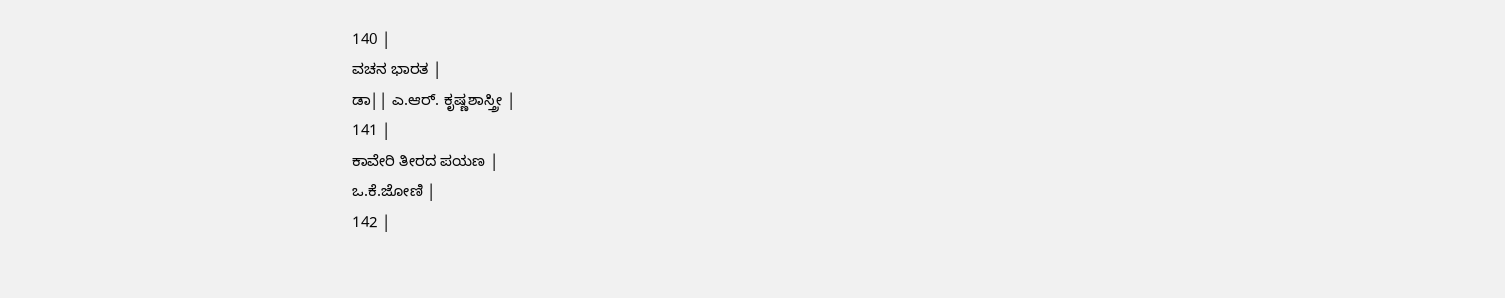140 |
ವಚನ ಭಾರತ |
ಡಾ|| ಎ.ಆರ್. ಕೃಷ್ಣಶಾಸ್ತ್ರೀ |
141 |
ಕಾವೇರಿ ತೀರದ ಪಯಣ |
ಒ.ಕೆ.ಜೋಣಿ |
142 |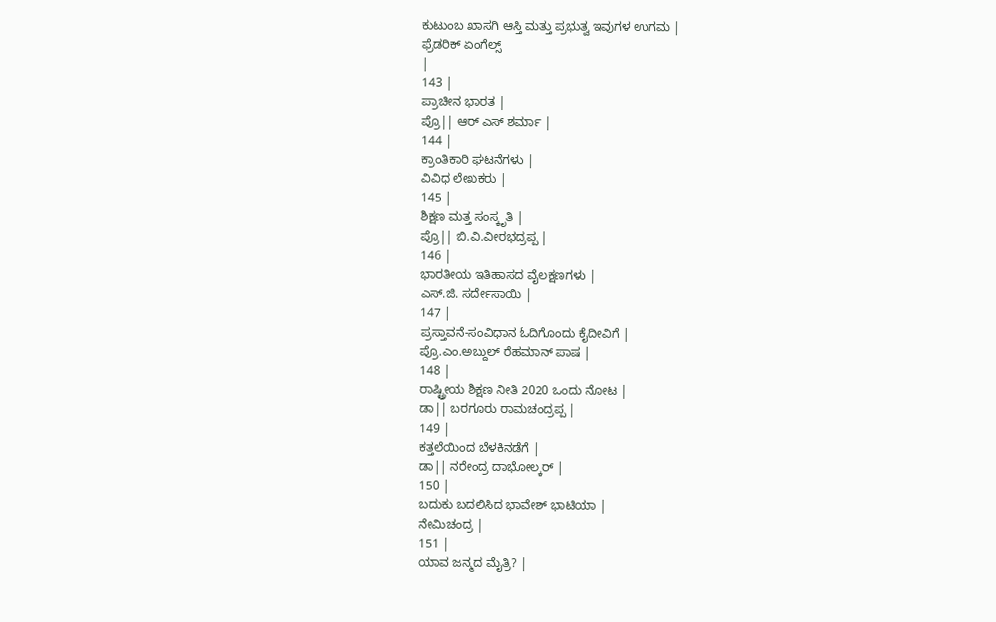ಕುಟುಂಬ ಖಾಸಗಿ ಆಸ್ತಿ ಮತ್ತು ಪ್ರಭುತ್ವ ಇವುಗಳ ಉಗಮ |
ಫ್ರೆಡರಿಕ್ ಏಂಗೆಲ್ಸ್
|
143 |
ಪ್ರಾಚೀನ ಭಾರತ |
ಪ್ರೊ|| ಆರ್ ಎಸ್ ಶರ್ಮಾ |
144 |
ಕ್ರಾಂತಿಕಾರಿ ಘಟನೆಗಳು |
ವಿವಿಧ ಲೇಖಕರು |
145 |
ಶಿಕ್ಷಣ ಮತ್ತ ಸಂಸ್ಕೃತಿ |
ಪ್ರೊ|| ಬಿ.ವಿ.ವೀರಭದ್ರಪ್ಪ |
146 |
ಭಾರತೀಯ ಇತಿಹಾಸದ ವೈಲಕ್ಷಣಗಳು |
ಎಸ್.ಜಿ. ಸರ್ದೇಸಾಯಿ |
147 |
ಪ್ರಸ್ತಾವನೆ-ಸಂವಿಧಾನ ಓದಿಗೊಂದು ಕೈದೀವಿಗೆ |
ಪ್ರೊ.ಎಂ.ಅಬ್ದುಲ್ ರೆಹಮಾನ್ ಪಾಷ |
148 |
ರಾಷ್ಟ್ರೀಯ ಶಿಕ್ಷಣ ನೀತಿ 2020 ಒಂದು ನೋಟ |
ಡಾ|| ಬರಗೂರು ರಾಮಚಂದ್ರಪ್ಪ |
149 |
ಕತ್ತಲೆಯಿಂದ ಬೆಳಕಿನಡೆಗೆ |
ಡಾ|| ನರೇಂದ್ರ ದಾಭೋಲ್ಕರ್ |
150 |
ಬದುಕು ಬದಲಿಸಿದ ಭಾವೇಶ್ ಭಾಟಿಯಾ |
ನೇಮಿಚಂದ್ರ |
151 |
ಯಾವ ಜನ್ಮದ ಮೈತ್ರಿ? |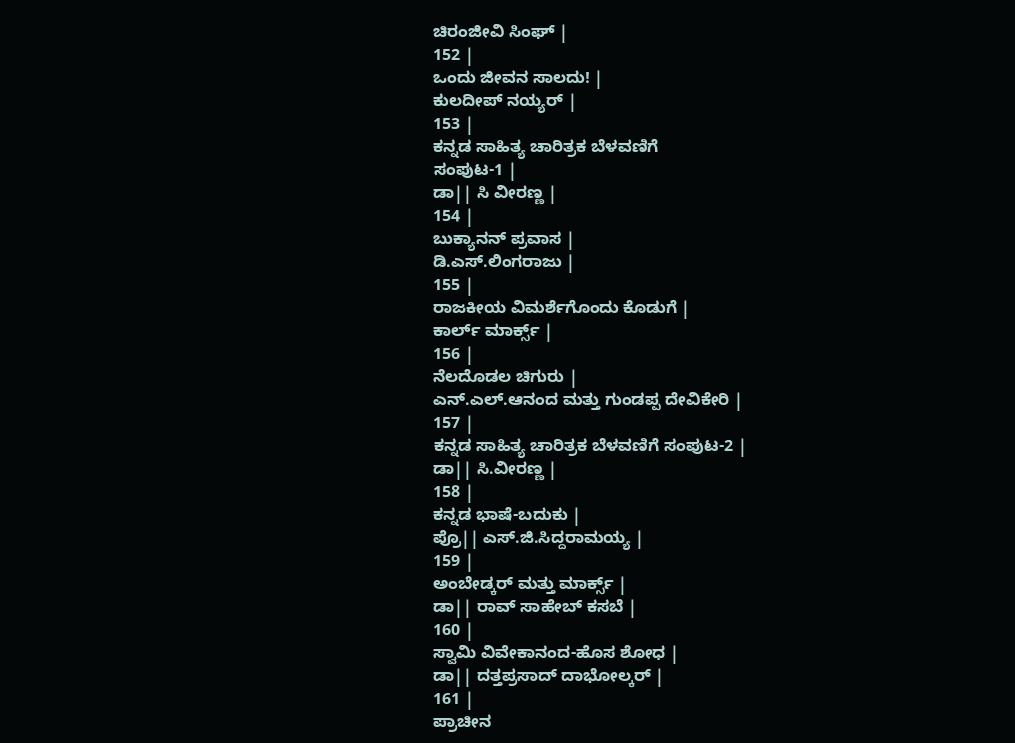ಚಿರಂಜೀವಿ ಸಿಂಘ್ |
152 |
ಒಂದು ಜೀವನ ಸಾಲದು! |
ಕುಲದೀಪ್ ನಯ್ಯರ್ |
153 |
ಕನ್ನಡ ಸಾಹಿತ್ಯ ಚಾರಿತ್ರಕ ಬೆಳವಣಿಗೆ
ಸಂಪುಟ-1 |
ಡಾ|| ಸಿ ವೀರಣ್ಣ |
154 |
ಬುಕ್ಯಾನನ್ ಪ್ರವಾಸ |
ಡಿ.ಎಸ್.ಲಿಂಗರಾಜು |
155 |
ರಾಜಕೀಯ ವಿಮರ್ಶೆಗೊಂದು ಕೊಡುಗೆ |
ಕಾರ್ಲ್ ಮಾರ್ಕ್ಸ್ |
156 |
ನೆಲದೊಡಲ ಚಿಗುರು |
ಎನ್.ಎಲ್.ಆನಂದ ಮತ್ತು ಗುಂಡಪ್ಪ ದೇವಿಕೇರಿ |
157 |
ಕನ್ನಡ ಸಾಹಿತ್ಯ ಚಾರಿತ್ರಕ ಬೆಳವಣಿಗೆ ಸಂಪುಟ-2 |
ಡಾ|| ಸಿ.ವೀರಣ್ಣ |
158 |
ಕನ್ನಡ ಭಾಷೆ-ಬದುಕು |
ಪ್ರೊ|| ಎಸ್.ಜಿ.ಸಿದ್ದರಾಮಯ್ಯ |
159 |
ಅಂಬೇಡ್ಕರ್ ಮತ್ತು ಮಾರ್ಕ್ಸ್ |
ಡಾ|| ರಾವ್ ಸಾಹೇಬ್ ಕಸಬೆ |
160 |
ಸ್ವಾಮಿ ವಿವೇಕಾನಂದ-ಹೊಸ ಶೋಧ |
ಡಾ|| ದತ್ತಪ್ರಸಾದ್ ದಾಭೋಲ್ಕರ್ |
161 |
ಪ್ರಾಚೀನ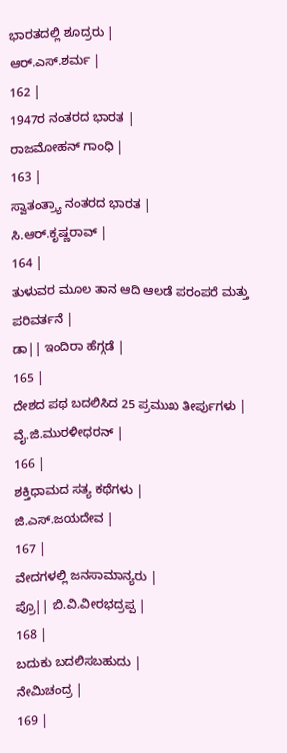ಭಾರತದಲ್ಲಿ ಶೂದ್ರರು |
ಆರ್.ಎಸ್.ಶರ್ಮ |
162 |
1947ರ ನಂತರದ ಭಾರತ |
ರಾಜಮೋಹನ್ ಗಾಂಧಿ |
163 |
ಸ್ವಾತಂತ್ರ್ಯಾ ನಂತರದ ಭಾರತ |
ಸಿ.ಆರ್.ಕೃಷ್ಣರಾವ್ |
164 |
ತುಳುವರ ಮೂಲ ತಾನ ಆದಿ ಆಲಡೆ ಪರಂಪರೆ ಮತ್ತು ಪರಿವರ್ತನೆ |
ಡಾ|| ಇಂದಿರಾ ಹೆಗ್ಗಡೆ |
165 |
ದೇಶದ ಪಥ ಬದಲಿಸಿದ 25 ಪ್ರಮುಖ ತೀರ್ಪುಗಳು |
ವೈ.ಜಿ.ಮುರಳೀಧರನ್ |
166 |
ಶಕ್ತಿಧಾಮದ ಸತ್ಯ ಕಥೆಗಳು |
ಜಿ.ಎಸ್.ಜಯದೇವ |
167 |
ವೇದಗಳಲ್ಲಿ ಜನಸಾಮಾನ್ಯರು |
ಪ್ರೊ|| ಬಿ.ವಿ.ವೀರಭದ್ರಪ್ಪ |
168 |
ಬದುಕು ಬದಲಿಸಬಹುದು |
ನೇಮಿಚಂದ್ರ |
169 |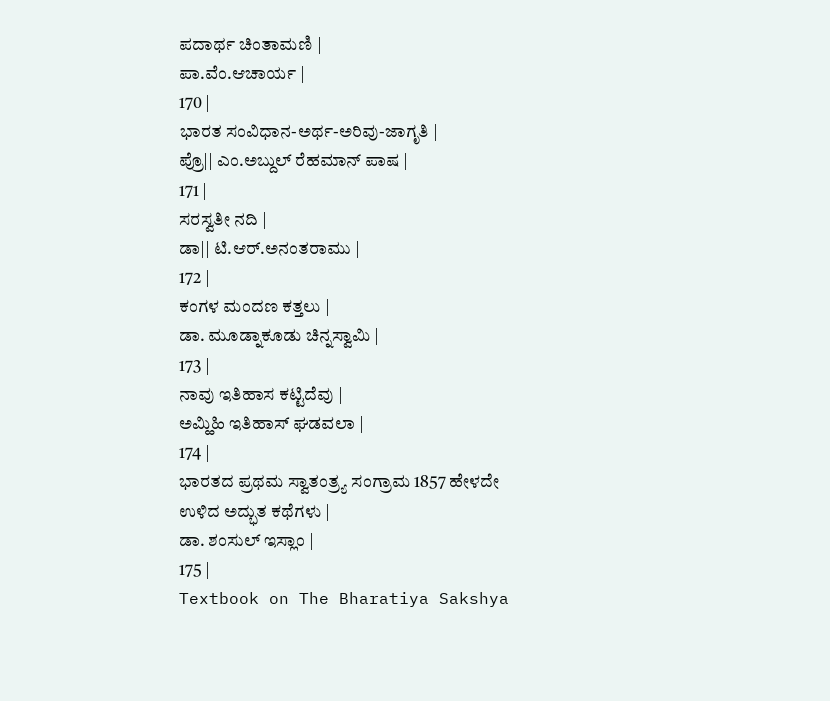ಪದಾರ್ಥ ಚಿಂತಾಮಣಿ |
ಪಾ.ವೆಂ.ಆಚಾರ್ಯ |
170 |
ಭಾರತ ಸಂವಿಧಾನ-ಅರ್ಥ-ಅರಿವು-ಜಾಗೃತಿ |
ಪ್ರೊ|| ಎಂ.ಅಬ್ದುಲ್ ರೆಹಮಾನ್ ಪಾಷ |
171 |
ಸರಸ್ವತೀ ನದಿ |
ಡಾ|| ಟಿ.ಆರ್.ಅನಂತರಾಮು |
172 |
ಕಂಗಳ ಮಂದಣ ಕತ್ತಲು |
ಡಾ. ಮೂಡ್ನಾಕೂಡು ಚಿನ್ನಸ್ವಾಮಿ |
173 |
ನಾವು ಇತಿಹಾಸ ಕಟ್ಟಿದೆವು |
ಅಮ್ಹಿಹಿ ಇತಿಹಾಸ್ ಘಡವಲಾ |
174 |
ಭಾರತದ ಪ್ರಥಮ ಸ್ವಾತಂತ್ರ್ಯ ಸಂಗ್ರಾಮ 1857 ಹೇಳದೇ ಉಳಿದ ಅದ್ಭುತ ಕಥೆಗಳು |
ಡಾ. ಶಂಸುಲ್ ಇಸ್ಲಾಂ |
175 |
Textbook on The Bharatiya Sakshya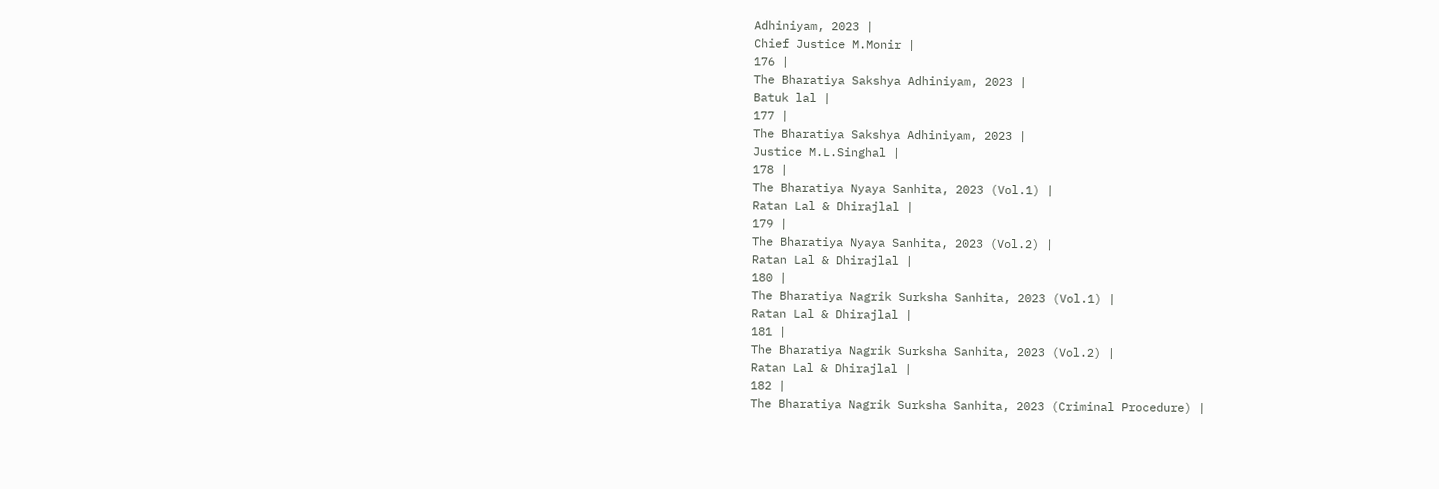Adhiniyam, 2023 |
Chief Justice M.Monir |
176 |
The Bharatiya Sakshya Adhiniyam, 2023 |
Batuk lal |
177 |
The Bharatiya Sakshya Adhiniyam, 2023 |
Justice M.L.Singhal |
178 |
The Bharatiya Nyaya Sanhita, 2023 (Vol.1) |
Ratan Lal & Dhirajlal |
179 |
The Bharatiya Nyaya Sanhita, 2023 (Vol.2) |
Ratan Lal & Dhirajlal |
180 |
The Bharatiya Nagrik Surksha Sanhita, 2023 (Vol.1) |
Ratan Lal & Dhirajlal |
181 |
The Bharatiya Nagrik Surksha Sanhita, 2023 (Vol.2) |
Ratan Lal & Dhirajlal |
182 |
The Bharatiya Nagrik Surksha Sanhita, 2023 (Criminal Procedure) |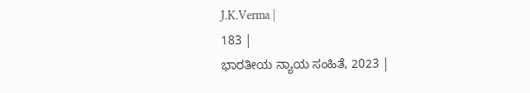J.K.Verma |
183 |
ಭಾರತೀಯ ನ್ಯಾಯ ಸಂಹಿತೆ, 2023 |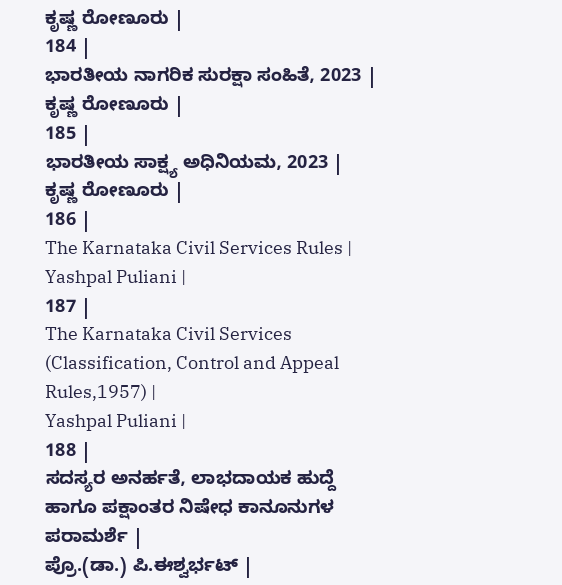ಕೃಷ್ಣ ರೋಣೂರು |
184 |
ಭಾರತೀಯ ನಾಗರಿಕ ಸುರಕ್ಷಾ ಸಂಹಿತೆ, 2023 |
ಕೃಷ್ಣ ರೋಣೂರು |
185 |
ಭಾರತೀಯ ಸಾಕ್ಷ್ಯ ಅಧಿನಿಯಮ, 2023 |
ಕೃಷ್ಣ ರೋಣೂರು |
186 |
The Karnataka Civil Services Rules |
Yashpal Puliani |
187 |
The Karnataka Civil Services (Classification, Control and Appeal Rules,1957) |
Yashpal Puliani |
188 |
ಸದಸ್ಯರ ಅನರ್ಹತೆ, ಲಾಭದಾಯಕ ಹುದ್ದೆ ಹಾಗೂ ಪಕ್ಷಾಂತರ ನಿಷೇಧ ಕಾನೂನುಗಳ ಪರಾಮರ್ಶೆ |
ಪ್ರೊ.(ಡಾ.) ಪಿ.ಈಶ್ವರ್ಭಟ್ |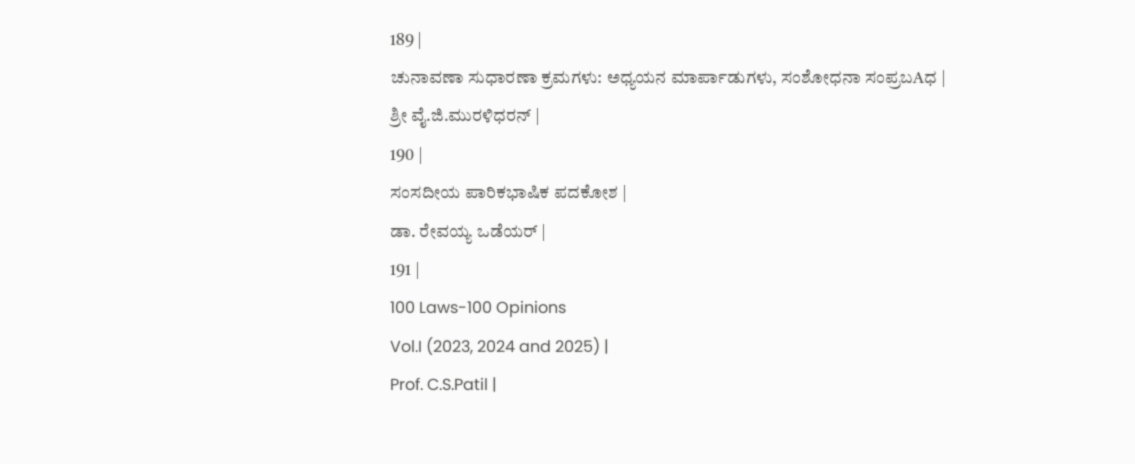189 |
ಚುನಾವಣಾ ಸುಧಾರಣಾ ಕ್ರಮಗಳು: ಅಧ್ಯಯನ ಮಾರ್ಪಾಡುಗಳು, ಸಂಶೋಧನಾ ಸಂಪ್ರಬAಧ |
ಶ್ರೀ ವೈ.ಜಿ.ಮುರಳಿಧರನ್ |
190 |
ಸಂಸದೀಯ ಪಾರಿಕಭಾಷಿಕ ಪದಕೋಶ |
ಡಾ. ರೇವಯ್ಯ ಒಡೆಯರ್ |
191 |
100 Laws-100 Opinions
Vol.I (2023, 2024 and 2025) |
Prof. C.S.Patil |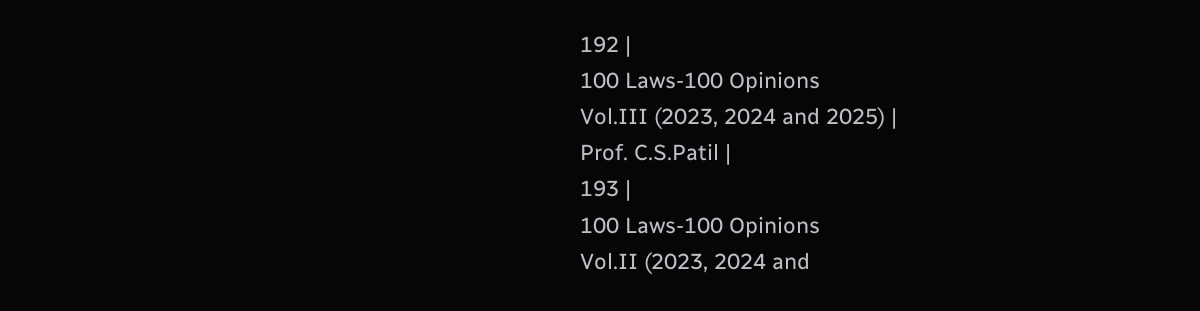192 |
100 Laws-100 Opinions
Vol.III (2023, 2024 and 2025) |
Prof. C.S.Patil |
193 |
100 Laws-100 Opinions
Vol.II (2023, 2024 and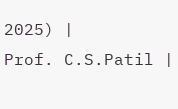2025) |
Prof. C.S.Patil |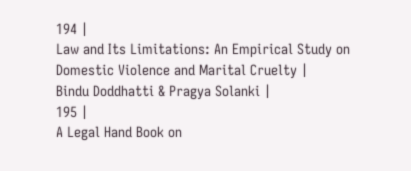194 |
Law and Its Limitations: An Empirical Study on Domestic Violence and Marital Cruelty |
Bindu Doddhatti & Pragya Solanki |
195 |
A Legal Hand Book on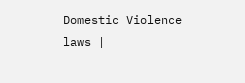Domestic Violence laws |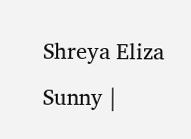Shreya Eliza Sunny |